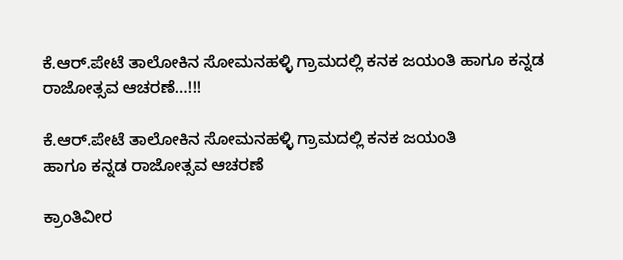ಕೆ.ಆರ್.ಪೇಟೆ ತಾಲೋಕಿನ ಸೋಮನಹಳ್ಳಿ ಗ್ರಾಮದಲ್ಲಿ ಕನಕ ಜಯಂತಿ ಹಾಗೂ ಕನ್ನಡ ರಾಜೋತ್ಸವ ಆಚರಣೆ…!!!

ಕೆ.ಆರ್.ಪೇಟೆ ತಾಲೋಕಿನ ಸೋಮನಹಳ್ಳಿ ಗ್ರಾಮದಲ್ಲಿ ಕನಕ ಜಯಂತಿ
ಹಾಗೂ ಕನ್ನಡ ರಾಜೋತ್ಸವ ಆಚರಣೆ

ಕ್ರಾಂತಿವೀರ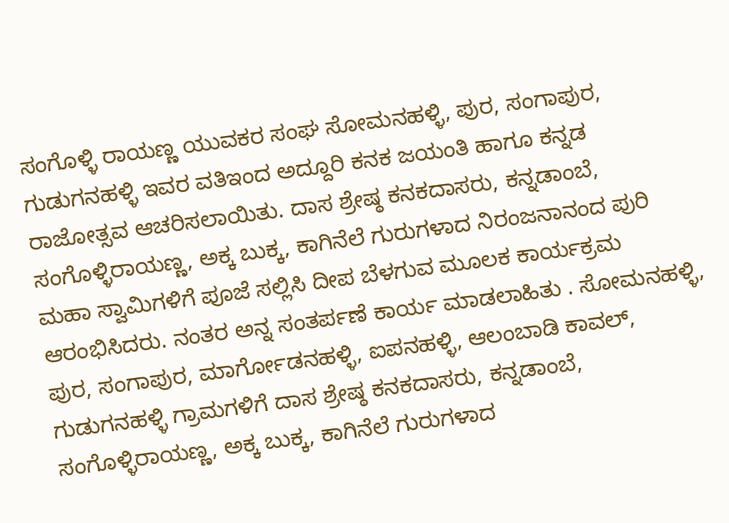ಸಂಗೊಳ್ಳಿ ರಾಯಣ್ಣ ಯುವಕರ ಸಂಘ ಸೋಮನಹಳ್ಳಿ, ಪುರ, ಸಂಗಾಪುರ, ಗುಡುಗನಹಳ್ಳಿ ಇವರ ವತಿಇಂದ ಅದ್ದೂರಿ ಕನಕ ಜಯಂತಿ ಹಾಗೂ ಕನ್ನಡ ರಾಜೋತ್ಸವ ಆಚರಿಸಲಾಯಿತು. ದಾಸ ಶ್ರೇಷ್ಠ ಕನಕದಾಸರು, ಕನ್ನಡಾಂಬೆ, ಸಂಗೊಳ್ಳಿರಾಯಣ್ಣ, ಅಕ್ಕ ಬುಕ್ಕ, ಕಾಗಿನೆಲೆ ಗುರುಗಳಾದ ನಿರಂಜನಾನಂದ ಪುರಿ ಮಹಾ ಸ್ವಾಮಿಗಳಿಗೆ ಪೂಜೆ ಸಲ್ಲಿಸಿ ದೀಪ ಬೆಳಗುವ ಮೂಲಕ ಕಾರ್ಯಕ್ರಮ ಆರಂಭಿಸಿದರು. ನಂತರ ಅನ್ನ ಸಂತರ್ಪಣೆ ಕಾರ್ಯ ಮಾಡಲಾಹಿತು . ಸೋಮನಹಳ್ಳಿ, ಪುರ, ಸಂಗಾಪುರ, ಮಾರ್ಗೋಡನಹಳ್ಳಿ, ಐಪನಹಳ್ಳಿ, ಆಲಂಬಾಡಿ ಕಾವಲ್, ಗುಡುಗನಹಳ್ಳಿ ಗ್ರಾಮಗಳಿಗೆ ದಾಸ ಶ್ರೇಷ್ಠ ಕನಕದಾಸರು, ಕನ್ನಡಾಂಬೆ, ಸಂಗೊಳ್ಳಿರಾಯಣ್ಣ, ಅಕ್ಕ ಬುಕ್ಕ, ಕಾಗಿನೆಲೆ ಗುರುಗಳಾದ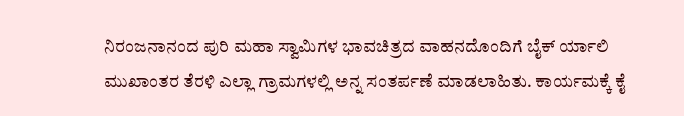ನಿರಂಜನಾನಂದ ಪುರಿ ಮಹಾ ಸ್ವಾಮಿಗಳ ಭಾವಚಿತ್ರದ ವಾಹನದೊಂದಿಗೆ ಬೈಕ್ ರ್ಯಾಲಿ ಮುಖಾಂತರ ತೆರಳಿ ಎಲ್ಲಾ ಗ್ರಾಮಗಳಲ್ಲಿ ಅನ್ನ ಸಂತರ್ಪಣೆ ಮಾಡಲಾಹಿತು. ಕಾರ್ಯಮಕ್ಕೆ ಕೈ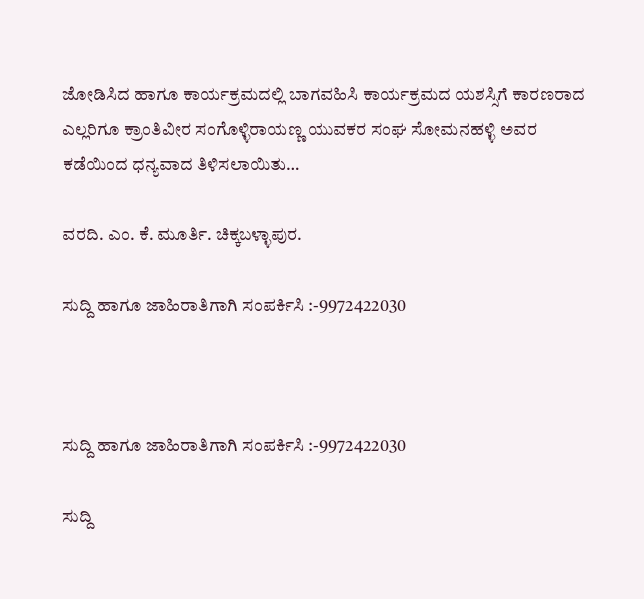ಜೋಡಿಸಿದ ಹಾಗೂ ಕಾರ್ಯಕ್ರಮದಲ್ಲಿ ಬಾಗವಹಿಸಿ ಕಾರ್ಯಕ್ರಮದ ಯಶಸ್ಸಿಗೆ ಕಾರಣರಾದ ಎಲ್ಲರಿಗೂ ಕ್ರಾಂತಿವೀರ ಸಂಗೊಳ್ಳಿರಾಯಣ್ಣ ಯುವಕರ ಸಂಘ ಸೋಮನಹಳ್ಳಿ ಅವರ ಕಡೆಯಿಂದ ಧನ್ಯವಾದ ತಿಳಿಸಲಾಯಿತು…

ವರದಿ. ಎಂ. ಕೆ. ಮೂರ್ತಿ. ಚಿಕ್ಕಬಳ್ಳಾಪುರ.

ಸುದ್ದಿ ಹಾಗೂ ಜಾಹಿರಾತಿಗಾಗಿ ಸಂಪರ್ಕಿಸಿ :-9972422030



ಸುದ್ದಿ ಹಾಗೂ ಜಾಹಿರಾತಿಗಾಗಿ ಸಂಪರ್ಕಿಸಿ :-9972422030

ಸುದ್ದಿ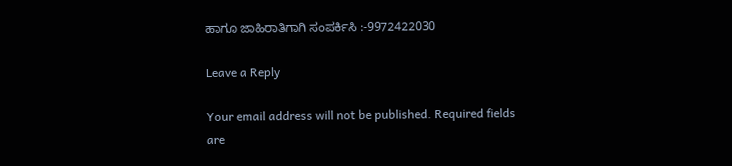ಹಾಗೂ ಜಾಹಿರಾತಿಗಾಗಿ ಸಂಪರ್ಕಿಸಿ :-9972422030

Leave a Reply

Your email address will not be published. Required fields are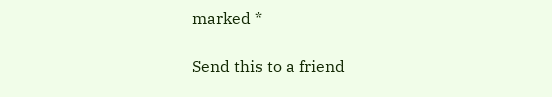marked *

Send this to a friend